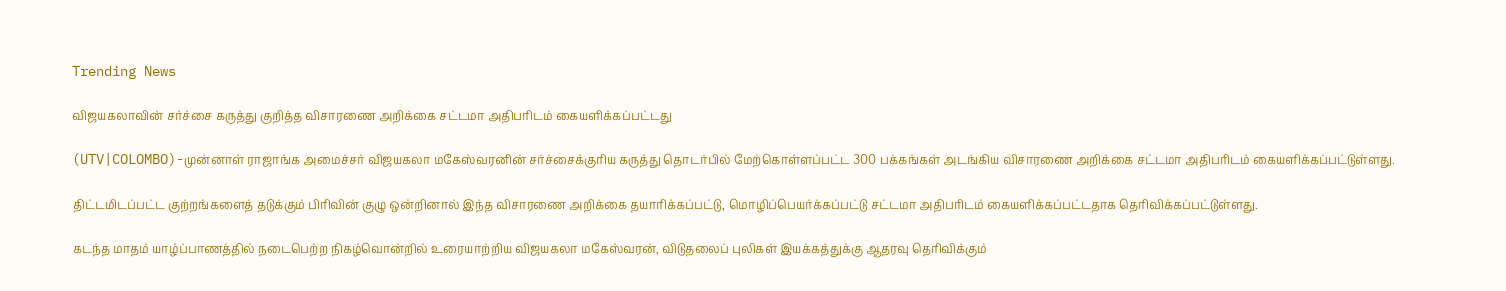Trending News

விஜயகலாவின் சர்ச்சை கருத்து குறித்த விசாரணை அறிக்கை சட்டமா அதிபரிடம் கையளிக்கப்பட்டது

(UTV|COLOMBO)-முன்னாள் ராஜாங்க அமைச்சர் விஜயகலா மகேஸ்வரனின் சர்ச்சைக்குரிய கருத்து தொடர்பில் மேற்கொள்ளப்பட்ட 300 பக்கங்கள் அடங்கிய விசாரணை அறிக்கை சட்டமா அதிபரிடம் கையளிக்கப்பட்டுள்ளது.

திட்டமிடப்பட்ட குற்றங்களைத் தடுக்கும் பிரிவின் குழு ஒன்றினால் இந்த விசாரணை அறிக்கை தயாரிக்கப்பட்டு, மொழிப்பெயர்க்கப்பட்டு சட்டமா அதிபரிடம் கையளிக்கப்பட்டதாக தெரிவிக்கப்பட்டுள்ளது.

கடந்த மாதம் யாழ்ப்பாணத்தில் நடைபெற்ற நிகழ்வொன்றில் உரையாற்றிய விஜயகலா மகேஸ்வரன், விடுதலைப் புலிகள் இயக்கத்துக்கு ஆதரவு தெரிவிக்கும்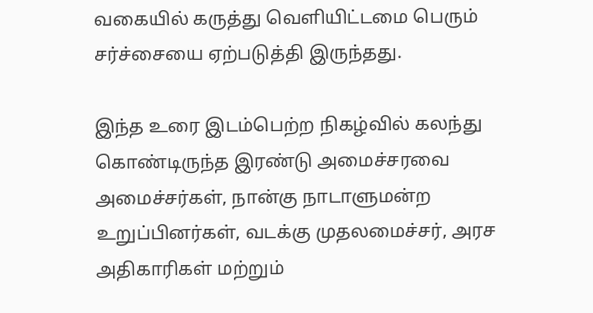வகையில் கருத்து வெளியிட்டமை பெரும் சர்ச்சையை ஏற்படுத்தி இருந்தது.

இந்த உரை இடம்பெற்ற நிகழ்வில் கலந்து கொண்டிருந்த இரண்டு அமைச்சரவை அமைச்சர்கள், நான்கு நாடாளுமன்ற உறுப்பினர்கள், வடக்கு முதலமைச்சர், அரச அதிகாரிகள் மற்றும்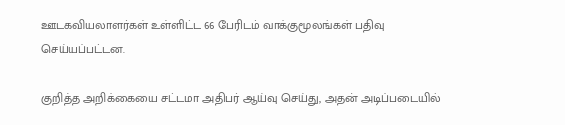ஊடகவியலாளர்கள் உள்ளிட்ட 66 பேரிடம் வாக்குமூலங்கள் பதிவு செய்யப்பட்டன.

குறித்த அறிக்கையை சட்டமா அதிபர் ஆய்வு செய்து, அதன் அடிப்படையில்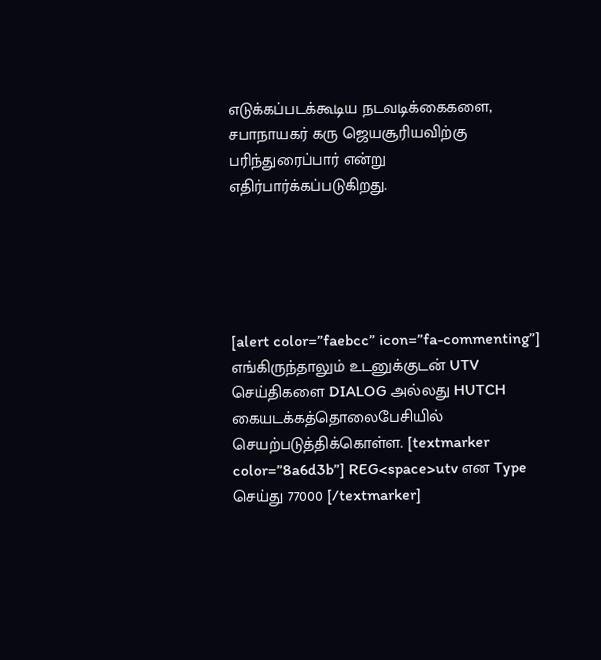எடுக்கப்படக்கூடிய நடவடிக்கைகளை, சபாநாயகர் கரு ஜெயசூரியவிற்கு பரிந்துரைப்பார் என்று எதிர்பார்க்கப்படுகிறது.





[alert color=”faebcc” icon=”fa-commenting”] எங்கிருந்தாலும் உடனுக்குடன் UTV செய்திகளை DIALOG அல்லது HUTCH கையடக்கத்தொலைபேசியில் செயற்படுத்திக்கொள்ள. [textmarker color=”8a6d3b”] REG<space>utv என Type செய்து 77000 [/textmarker]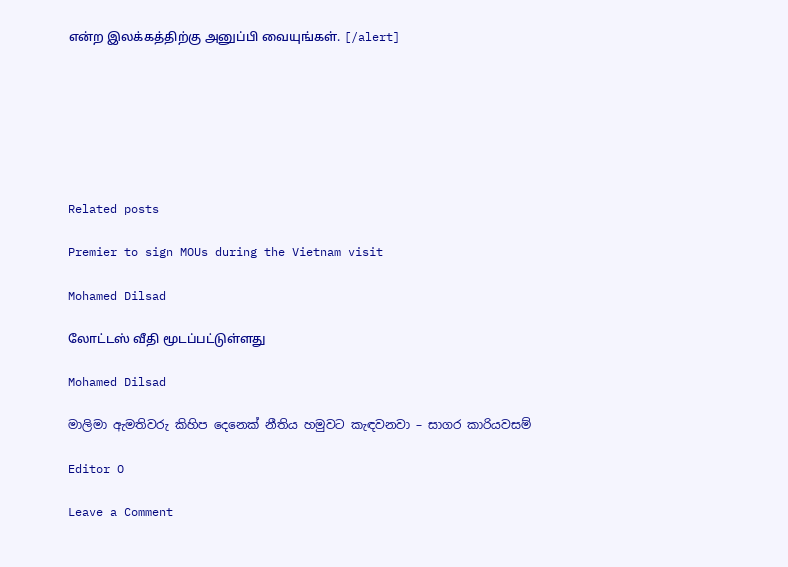என்ற இலக்கத்திற்கு அனுப்பி வையுங்கள். [/alert]







Related posts

Premier to sign MOUs during the Vietnam visit

Mohamed Dilsad

லோட்டஸ் வீதி மூடப்பட்டுள்ளது

Mohamed Dilsad

මාලිමා ඇමතිවරු කිහිප දෙනෙක් නීතිය හමුවට කැඳවනවා – සාගර කාරියවසම්

Editor O

Leave a Comment